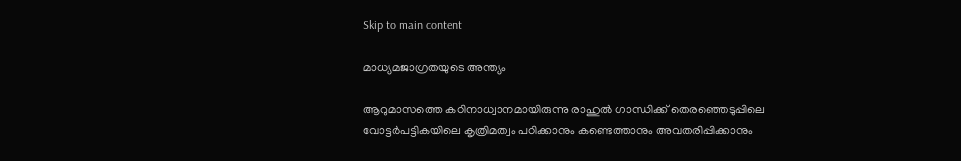Skip to main content

മാധ്യമജാഗ്രതയുടെ അന്ത്യം

ആറുമാസത്തെ കഠിനാധ്വാനമായിരുന്നു രാഹുല്‍ ഗാന്ധിക്ക് തെരഞ്ഞെടുപ്പിലെ വോട്ടര്‍പട്ടികയിലെ കൃത്രിമത്വം പഠിക്കാനും കണ്ടെത്താനും അവതരിപ്പിക്കാനും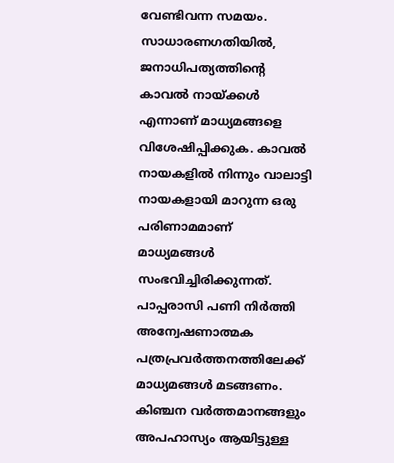വേണ്ടിവന്ന സമയം. സാധാരണഗതിയില്‍, ജനാധിപത്യത്തിന്റെ കാവല്‍ നായ്ക്കള്‍ എന്നാണ് മാധ്യമങ്ങളെ വിശേഷിപ്പിക്കുക. കാവല്‍ നായകളില്‍ നിന്നും വാലാട്ടി നായകളായി മാറുന്ന ഒരു പരിണാമമാണ് മാധ്യമങ്ങള്‍ സംഭവിച്ചിരിക്കുന്നത്. പാപ്പരാസി പണി നിര്‍ത്തി അന്വേഷണാത്മക പത്രപ്രവര്‍ത്തനത്തിലേക്ക് മാധ്യമങ്ങള്‍ മടങ്ങണം. കിഞ്ചന വര്‍ത്തമാനങ്ങളും അപഹാസ്യം ആയിട്ടുള്ള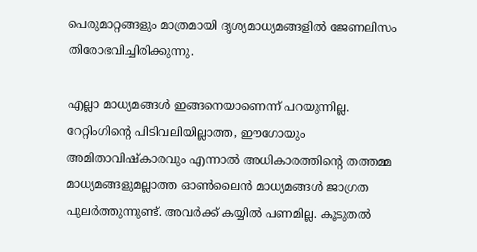പെരുമാറ്റങ്ങളും മാത്രമായി ദൃശ്യമാധ്യമങ്ങളില്‍ ജേണലിസം തിരോഭവിച്ചിരിക്കുന്നു.

എല്ലാ മാധ്യമങ്ങള്‍ ഇങ്ങനെയാണെന്ന് പറയുന്നില്ല. റേറ്റിംഗിന്റെ പിടിവലിയില്ലാത്ത, ഈഗോയും അമിതാവിഷ്‌കാരവും എന്നാല്‍ അധികാരത്തിന്റെ തത്തമ്മ മാധ്യമങ്ങളുമല്ലാത്ത ഓണ്‍ലൈന്‍ മാധ്യമങ്ങള്‍ ജാഗ്രത പുലര്‍ത്തുന്നുണ്ട്. അവര്‍ക്ക് കയ്യില്‍ പണമില്ല. കൂടുതല്‍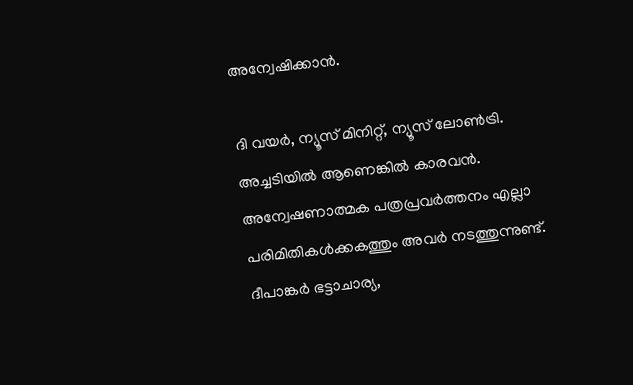അന്വേഷിക്കാന്‍.

ദി വയര്‍, ന്യൂസ് മിനിറ്റ്, ന്യൂസ് ലോണ്‍ട്രി. അച്ചടിയില്‍ ആണെങ്കില്‍ കാരവന്‍. അന്വേഷണാത്മക പത്രപ്രവര്‍ത്തനം എല്ലാ പരിമിതികള്‍ക്കകത്തും അവര്‍ നടത്തുന്നുണ്ട്. ദീപാങ്കര്‍ ഭട്ടാചാര്യ,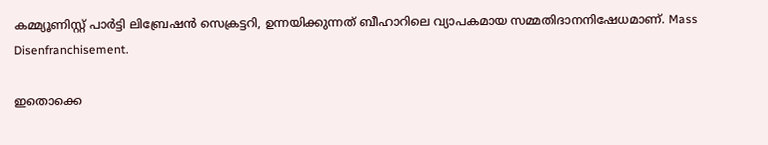കമ്മ്യൂണിസ്റ്റ് പാര്‍ട്ടി ലിബ്രേഷന്‍ സെക്രട്ടറി, ഉന്നയിക്കുന്നത് ബീഹാറിലെ വ്യാപകമായ സമ്മതിദാനനിഷേധമാണ്. Mass Disenfranchisement.

ഇതൊക്കെ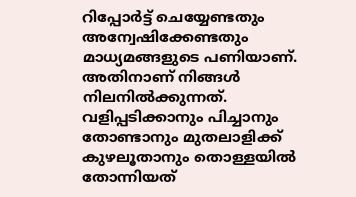റിപ്പോര്‍ട്ട് ചെയ്യേണ്ടതും അന്വേഷിക്കേണ്ടതും മാധ്യമങ്ങളുടെ പണിയാണ്. അതിനാണ് നിങ്ങള്‍ നിലനില്‍ക്കുന്നത്. വളിപ്പടിക്കാനും പിച്ചാനും തോണ്ടാനും മുതലാളിക്ക് കുഴലൂതാനും തൊള്ളയില്‍ തോന്നിയത്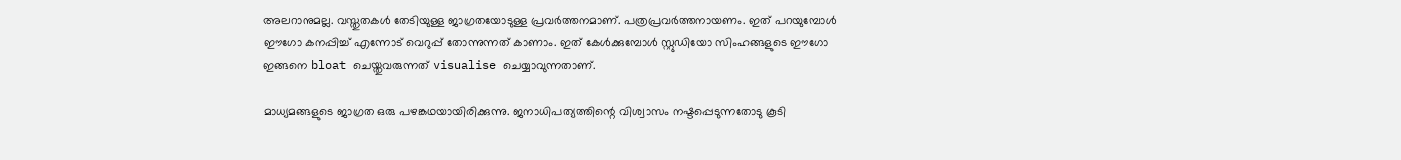അലറാനുമല്ല. വസ്തുതകള്‍ തേടിയുള്ള ജാഗ്രതയോടുള്ള പ്രവര്‍ത്തനമാണ്. പത്രപ്രവര്‍ത്തനായണം. ഇത് പറയുമ്പോള്‍ ഈഗോ കനപ്പിച്ച് എന്നോട് വെറുപ്പ് തോന്നുന്നത് കാണാം. ഇത് കേള്‍ക്കുമ്പോള്‍ സ്റ്റുഡിയോ സിംഹങ്ങളുടെ ഈഗോ ഇങ്ങനെ bloat ചെയ്തുവരുന്നത് visualise ചെയ്യാവുന്നതാണ്.

മാധ്യമങ്ങളുടെ ജാഗ്രത ഒരു പഴങ്കഥയായിരിക്കുന്നു. ജനാധിപത്യത്തിന്റെ വിശ്വാസം നഷ്ടപ്പെടുന്നതോടു കൂടി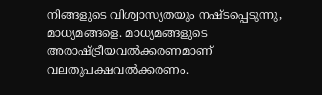നിങ്ങളുടെ വിശ്വാസ്യതയും നഷ്ടപ്പെടുന്നു, മാധ്യമങ്ങളെ. മാധ്യമങ്ങളുടെ അരാഷ്ട്രീയവല്‍ക്കരണമാണ് വലതുപക്ഷവല്‍ക്കരണം.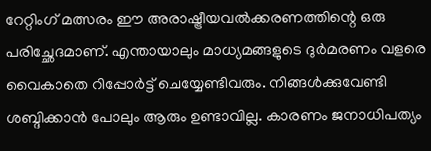റേറ്റിംഗ് മത്സരം ഈ അരാഷ്ട്രീയവല്‍ക്കരണത്തിന്റെ ഒരു പരിച്ഛേദമാണ്. എന്തായാലും മാധ്യമങ്ങളുടെ ദുര്‍മരണം വളരെ വൈകാതെ റിപ്പോര്‍ട്ട് ചെയ്യേണ്ടിവരും. നിങ്ങള്‍ക്കുവേണ്ടി ശബ്ദിക്കാന്‍ പോലും ആരും ഉണ്ടാവില്ല. കാരണം ജനാധിപത്യം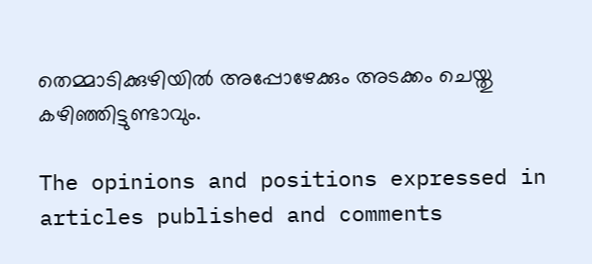തെമ്മാടിക്കുഴിയില്‍ അപ്പോഴേക്കും അടക്കം ചെയ്തു കഴിഞ്ഞിട്ടുണ്ടാവും.

The opinions and positions expressed in articles published and comments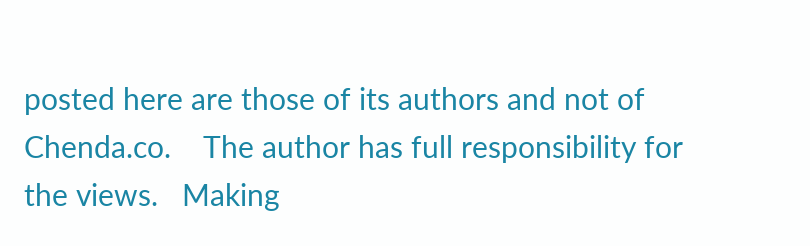posted here are those of its authors and not of Chenda.co.    The author has full responsibility for the views.   Making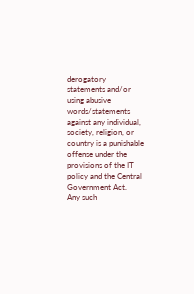derogatory statements and/or using abusive words/statements against any individual, society, religion, or country is a punishable offense under the provisions of the IT policy and the Central Government Act.   Any such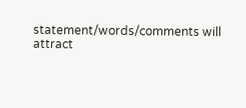statement/words/comments will attract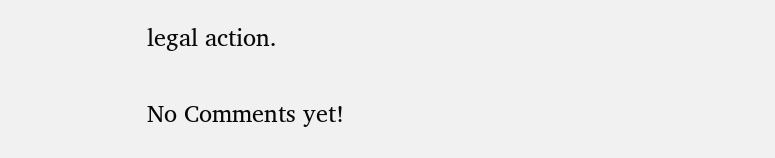legal action.

No Comments yet!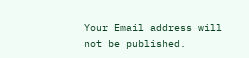Your Email address will not be published.